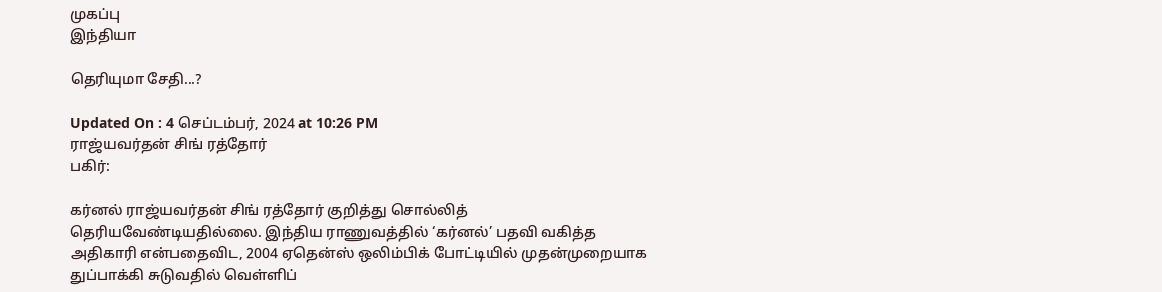முகப்பு
இந்தியா

தெரியுமா சேதி...?

Updated On : 4 செப்டம்பர், 2024 at 10:26 PM
ராஜ்யவர்தன் சிங் ரத்தோர்
பகிர்:

கர்னல் ராஜ்யவர்தன் சிங் ரத்தோர் குறித்து சொல்லித் தெரியவேண்டியதில்லை. இந்திய ராணுவத்தில் ‘கர்னல்’ பதவி வகித்த அதிகாரி என்பதைவிட, 2004 ஏதென்ஸ் ஒலிம்பிக் போட்டியில் முதன்முறையாக துப்பாக்கி சுடுவதில் வெள்ளிப்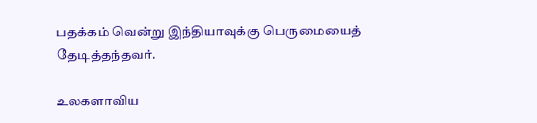பதக்கம் வென்று இந்தியாவுக்கு பெருமையைத் தேடித்தந்தவர்.

உலகளாவிய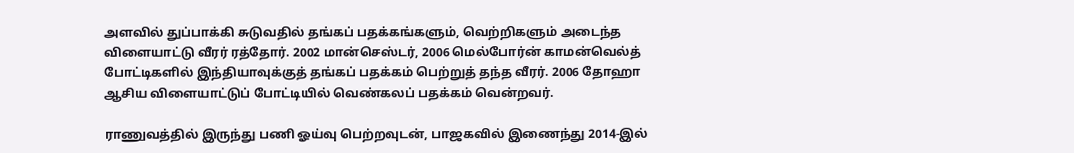அளவில் துப்பாக்கி சுடுவதில் தங்கப் பதக்கங்களும், வெற்றிகளும் அடைந்த விளையாட்டு வீரர் ரத்தோர். 2002 மான்செஸ்டர், 2006 மெல்போர்ன் காமன்வெல்த் போட்டிகளில் இந்தியாவுக்குத் தங்கப் பதக்கம் பெற்றுத் தந்த வீரர். 2006 தோஹா ஆசிய விளையாட்டுப் போட்டியில் வெண்கலப் பதக்கம் வென்றவர்.

ராணுவத்தில் இருந்து பணி ஓய்வு பெற்றவுடன், பாஜகவில் இணைந்து 2014-இல்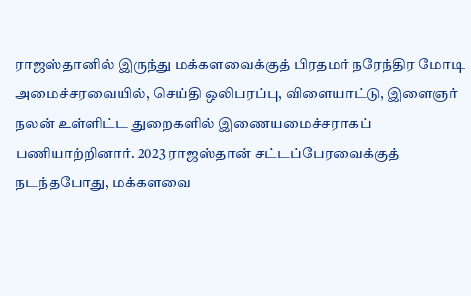ராஜஸ்தானில் இருந்து மக்களவைக்குத் பிரதமர் நரேந்திர மோடி அமைச்சரவையில், செய்தி ஒலிபரப்பு, விளையாட்டு, இளைஞர் நலன் உள்ளிட்ட துறைகளில் இணையமைச்சராகப் பணியாற்றினார். 2023 ராஜஸ்தான் சட்டப்பேரவைக்குத் நடந்தபோது, மக்களவை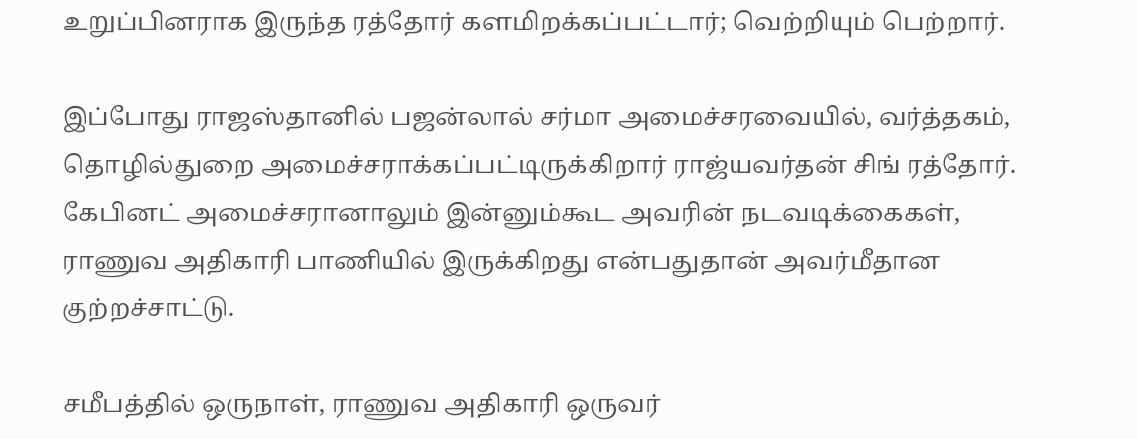உறுப்பினராக இருந்த ரத்தோர் களமிறக்கப்பட்டார்; வெற்றியும் பெற்றார்.

இப்போது ராஜஸ்தானில் பஜன்லால் சர்மா அமைச்சரவையில், வர்த்தகம், தொழில்துறை அமைச்சராக்கப்பட்டிருக்கிறார் ராஜ்யவர்தன் சிங் ரத்தோர். கேபினட் அமைச்சரானாலும் இன்னும்கூட அவரின் நடவடிக்கைகள், ராணுவ அதிகாரி பாணியில் இருக்கிறது என்பதுதான் அவர்மீதான குற்றச்சாட்டு.

சமீபத்தில் ஒருநாள், ராணுவ அதிகாரி ஒருவர்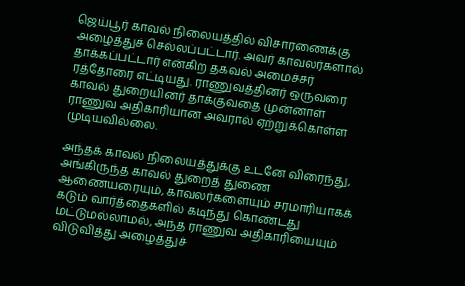ஜெய்பூர் காவல் நிலையத்தில் விசாரணைக்கு அழைத்துச் செல்லப்பட்டார். அவர் காவலர்களால் தாக்கப்பட்டார் என்கிற தகவல் அமைச்சர் ரத்தோரை எட்டியது. ராணுவத்தினர் ஒருவரை காவல் துறையினர் தாக்குவதை முன்னாள் ராணுவ அதிகாரியான அவரால் ஏற்றுக்கொள்ள முடியவில்லை.

அந்தக் காவல் நிலையத்துக்கு உடனே விரைந்து, அங்கிருந்த காவல் துறைத் துணை ஆணையரையும், காவலர்களையும் சரமாரியாகக் கடும் வார்த்தைகளில் கடிந்து கொண்டது மட்டுமல்லாமல், அந்த ராணுவ அதிகாரியையும் விடுவித்து அழைத்துச்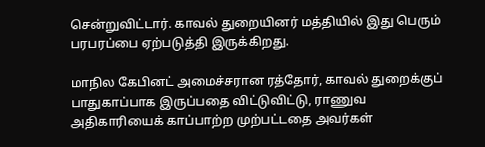சென்றுவிட்டார். காவல் துறையினர் மத்தியில் இது பெரும் பரபரப்பை ஏற்படுத்தி இருக்கிறது.

மாநில கேபினட் அமைச்சரான ரத்தோர், காவல் துறைக்குப் பாதுகாப்பாக இருப்பதை விட்டுவிட்டு, ராணுவ அதிகாரியைக் காப்பாற்ற முற்பட்டதை அவர்கள்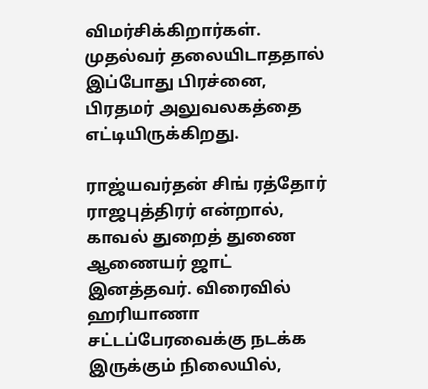விமர்சிக்கிறார்கள். முதல்வர் தலையிடாததால் இப்போது பிரச்னை, பிரதமர் அலுவலகத்தை எட்டியிருக்கிறது.

ராஜ்யவர்தன் சிங் ரத்தோர் ராஜபுத்திரர் என்றால், காவல் துறைத் துணை ஆணையர் ஜாட் இனத்தவர். விரைவில் ஹரியாணா சட்டப்பேரவைக்கு நடக்க இருக்கும் நிலையில்,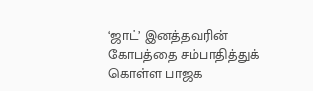‘ஜாட்’ இனத்தவரின் கோபத்தை சம்பாதித்துக் கொள்ள பாஜக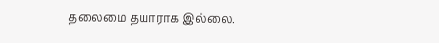தலைமை தயாராக இல்லை.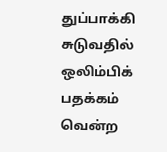துப்பாக்கி சுடுவதில் ஒலிம்பிக் பதக்கம் வென்ற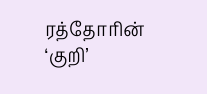ரத்தோரின் ‘குறி’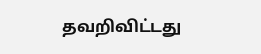தவறிவிட்டது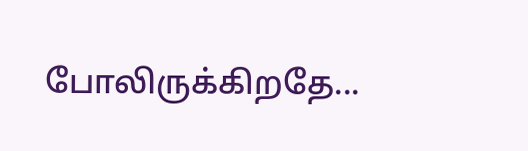போலிருக்கிறதே...